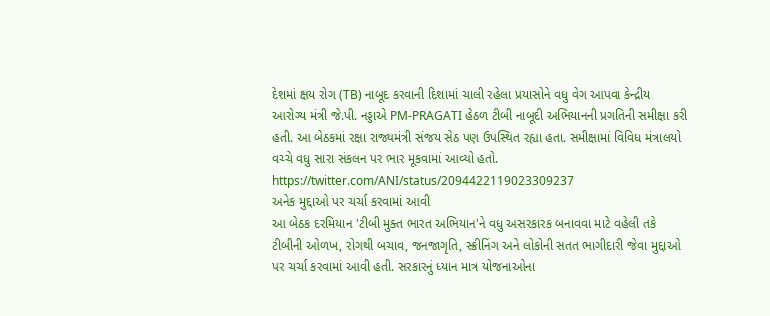દેશમાં ક્ષય રોગ (TB) નાબૂદ કરવાની દિશામાં ચાલી રહેલા પ્રયાસોને વધુ વેગ આપવા કેન્દ્રીય આરોગ્ય મંત્રી જે.પી. નડ્ડાએ PM-PRAGATI હેઠળ ટીબી નાબૂદી અભિયાનની પ્રગતિની સમીક્ષા કરી હતી. આ બેઠકમાં રક્ષા રાજ્યમંત્રી સંજય સેઠ પણ ઉપસ્થિત રહ્યા હતા. સમીક્ષામાં વિવિધ મંત્રાલયો વચ્ચે વધુ સારા સંકલન પર ભાર મૂકવામાં આવ્યો હતો.
https://twitter.com/ANI/status/2094422119023309237
અનેક મુદ્દાઓ પર ચર્ચા કરવામાં આવી
આ બેઠક દરમિયાન 'ટીબી મુક્ત ભારત અભિયાન'ને વધુ અસરકારક બનાવવા માટે વહેલી તકે ટીબીની ઓળખ, રોગથી બચાવ, જનજાગૃતિ, સ્ક્રીનિંગ અને લોકોની સતત ભાગીદારી જેવા મુદ્દાઓ પર ચર્ચા કરવામાં આવી હતી. સરકારનું ધ્યાન માત્ર યોજનાઓના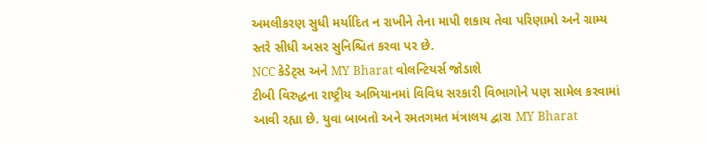અમલીકરણ સુધી મર્યાદિત ન રાખીને તેના માપી શકાય તેવા પરિણામો અને ગ્રામ્ય સ્તરે સીધી અસર સુનિશ્ચિત કરવા પર છે.
NCC કેડેટ્સ અને MY Bharat વોલન્ટિયર્સ જોડાશે
ટીબી વિરુદ્ધના રાષ્ટ્રીય અભિયાનમાં વિવિધ સરકારી વિભાગોને પણ સામેલ કરવામાં આવી રહ્યા છે. યુવા બાબતો અને રમતગમત મંત્રાલય દ્વારા MY Bharat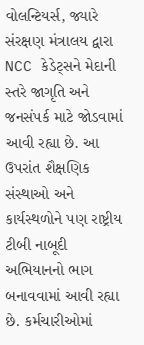વોલન્ટિયર્સ, જ્યારે સંરક્ષણ મંત્રાલય દ્વારા NCC કેડેટ્સને મેદાની સ્તરે જાગૃતિ અને જનસંપર્ક માટે જોડવામાં આવી રહ્યા છે. આ ઉપરાંત શૈક્ષણિક સંસ્થાઓ અને કાર્યસ્થળોને પણ રાષ્ટ્રીય ટીબી નાબૂદી અભિયાનનો ભાગ બનાવવામાં આવી રહ્યા છે. કર્મચારીઓમાં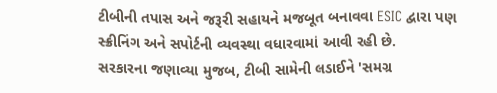ટીબીની તપાસ અને જરૂરી સહાયને મજબૂત બનાવવા ESIC દ્વારા પણ સ્ક્રીનિંગ અને સપોર્ટની વ્યવસ્થા વધારવામાં આવી રહી છે.
સરકારના જણાવ્યા મુજબ, ટીબી સામેની લડાઈને 'સમગ્ર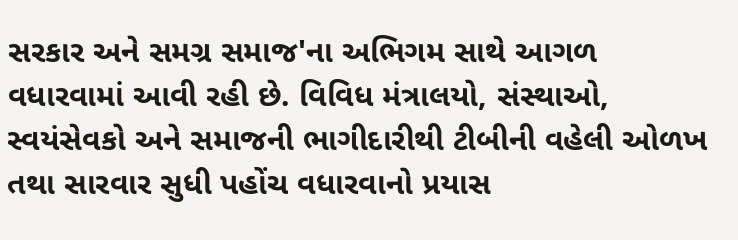સરકાર અને સમગ્ર સમાજ'ના અભિગમ સાથે આગળ વધારવામાં આવી રહી છે. વિવિધ મંત્રાલયો, સંસ્થાઓ, સ્વયંસેવકો અને સમાજની ભાગીદારીથી ટીબીની વહેલી ઓળખ તથા સારવાર સુધી પહોંચ વધારવાનો પ્રયાસ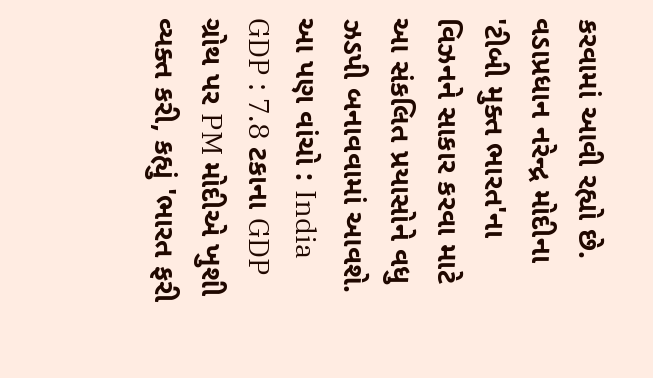કરવામાં આવી રહ્યો છે. વડાપ્રધાન નરેન્દ્ર મોદીના 'ટીબી મુક્ત ભારત'ના વિઝનને સાકાર કરવા માટે આ સંકલિત પ્રયાસોને વધુ ઝડપી બનાવવામાં આવશે.
આ પણ વાંચો : India GDP : 7.8 ટકાના GDP ગ્રોથ પર PM મોદીએ ખુશી વ્યક્ત કરી, કહ્યું 'ભારત ફરી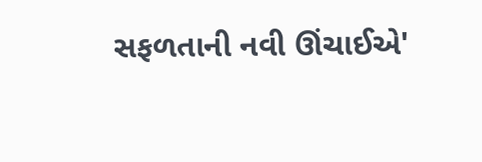સફળતાની નવી ઊંચાઈએ'